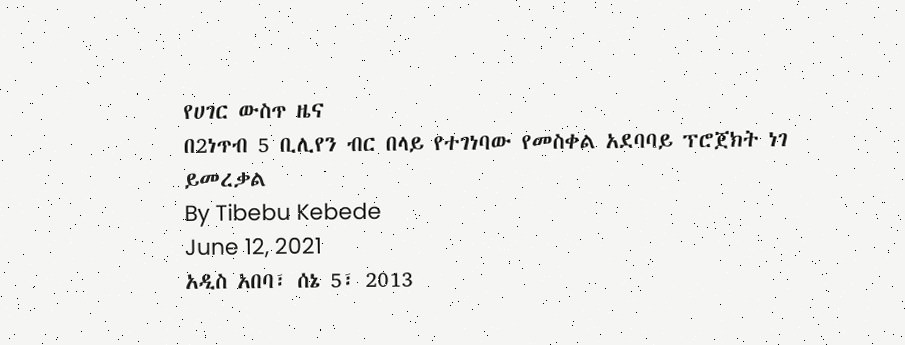የሀገር ውስጥ ዜና
በ2ነጥብ 5 ቢሊየን ብር በላይ የተገነባው የመስቀል አደባባይ ፕሮጀክት ነገ ይመረቃል
By Tibebu Kebede
June 12, 2021
አዲስ አበባ፣ ሰኔ 5፣ 2013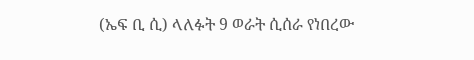(ኤፍ ቢ ሲ) ላለፉት 9 ወራት ሲሰራ የነበረው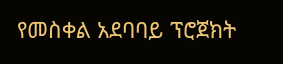የመስቀል አደባባይ ፕሮጀክት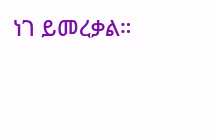ነገ ይመረቃል።